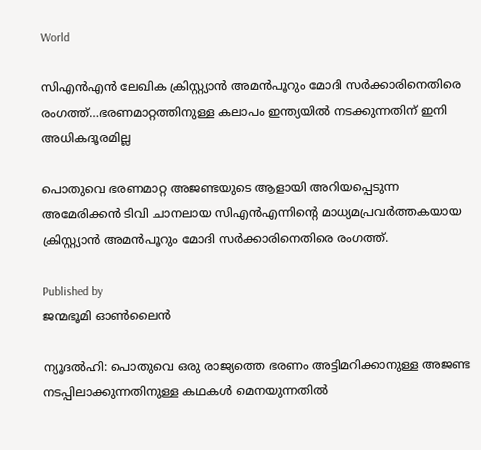World

സിഎന്‍എന്‍ ലേഖിക ക്രിസ്റ്റ്യാന്‍ അമന്‍പൂറും മോദി സര്‍ക്കാരിനെതിരെ രംഗത്ത്…ഭരണമാറ്റത്തിനുള്ള കലാപം ഇന്ത്യയില്‍ നടക്കുന്നതിന് ഇനി അധികദൂരമില്ല

പൊതുവെ ഭരണമാറ്റ അജണ്ടയുടെ ആളായി അറിയപ്പെടുന്ന അമേരിക്കന്‍ ടിവി ചാനലായ സിഎന്‍എന്നിന്‍റെ മാധ്യമപ്രവര്‍ത്തകയായ ക്രിസ്റ്റ്യാന്‍ അമന്‍പൂറും മോദി സര്‍ക്കാരിനെതിരെ രംഗത്ത്.

Published by
ജന്മഭൂമി ഓണ്‍ലൈന്‍

ന്യൂദല്‍ഹി: പൊതുവെ ഒരു രാജ്യത്തെ ഭരണം അട്ടിമറിക്കാനുള്ള അജണ്ട നടപ്പിലാക്കുന്നതിനുള്ള കഥകള്‍ മെനയുന്നതില്‍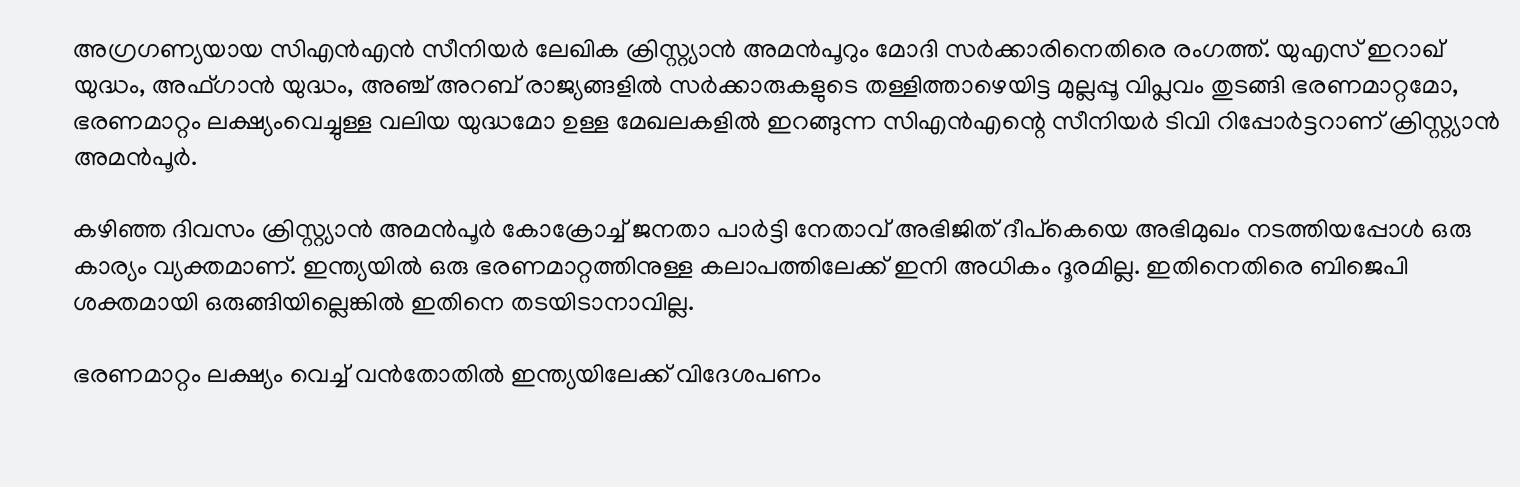അഗ്രഗണ്യയായ സിഎന്‍എന്‍ സീനിയര്‍ ലേഖിക ക്രിസ്റ്റ്യാന്‍ അമന്‍പൂറും മോദി സര്‍ക്കാരിനെതിരെ രംഗത്ത്. യുഎസ് ഇറാഖ് യുദ്ധം, അഫ്ഗാന്‍ യുദ്ധം, അഞ്ച് അറബ് രാജ്യങ്ങളില്‍ സര്‍ക്കാരുകളുടെ തള്ളിത്താഴെയിട്ട മുല്ലപ്പൂ വിപ്ലവം തുടങ്ങി ഭരണമാറ്റമോ, ഭരണമാറ്റം ലക്ഷ്യംവെച്ചുള്ള വലിയ യുദ്ധമോ ഉള്ള മേഖലകളില്‍ ഇറങ്ങുന്ന സിഎന്‍എന്റെ സീനിയര്‍ ടിവി റിപ്പോര്‍ട്ടറാണ് ക്രിസ്റ്റ്യാന്‍ അമന്‍പൂര്‍.

കഴിഞ്ഞ ദിവസം ക്രിസ്റ്റ്യാന്‍ അമന്‍പൂര്‍ കോക്രോച്ച് ജനതാ പാര്‍ട്ടി നേതാവ് അഭിജിത് ദീപ്കെയെ അഭിമുഖം നടത്തിയപ്പോള്‍ ഒരു കാര്യം വ്യക്തമാണ്. ഇന്ത്യയില്‍ ഒരു ഭരണമാറ്റത്തിനുള്ള കലാപത്തിലേക്ക് ഇനി അധികം ദൂരമില്ല. ഇതിനെതിരെ ബിജെപി ശക്തമായി ഒരുങ്ങിയില്ലെങ്കില്‍ ഇതിനെ തടയിടാനാവില്ല.

ഭരണമാറ്റം ലക്ഷ്യം വെച്ച് വന്‍തോതില്‍ ഇന്ത്യയിലേക്ക് വിദേശപണം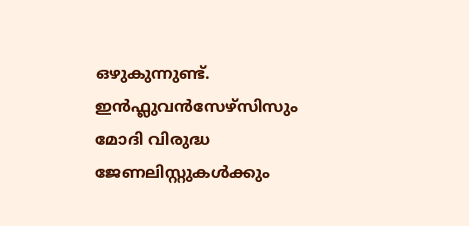ഒഴുകുന്നുണ്ട്. ഇന്‍ഫ്ലുവന്‍സേഴ്സിസും മോദി വിരുദ്ധ ജേണലിസ്റ്റുകള്‍ക്കും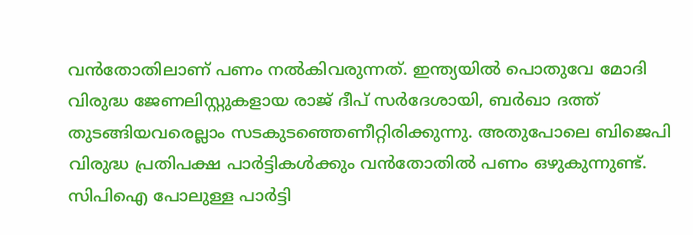വന്‍തോതിലാണ് പണം നല്‍കിവരുന്നത്. ഇന്ത്യയില്‍ പൊതുവേ മോദി വിരുദ്ധ ജേണലിസ്റ്റുകളായ രാജ് ദീപ് സര്‍ദേശായി, ബര്‍ഖാ ദത്ത് തുടങ്ങിയവരെല്ലാം സടകുടഞ്ഞെണീറ്റിരിക്കുന്നു. അതുപോലെ ബിജെപി വിരുദ്ധ പ്രതിപക്ഷ പാര്‍ട്ടികള്‍ക്കും വന്‍തോതില്‍ പണം ഒഴുകുന്നുണ്ട്. സിപിഐ പോലുള്ള പാര്‍ട്ടി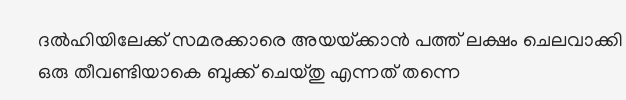ദല്‍ഹിയിലേക്ക് സമരക്കാരെ അയയ്‌ക്കാന്‍ പത്ത് ലക്ഷം ചെലവാക്കി ഒരു തീവണ്ടിയാകെ ബുക്ക് ചെയ്തു എന്നത് തന്നെ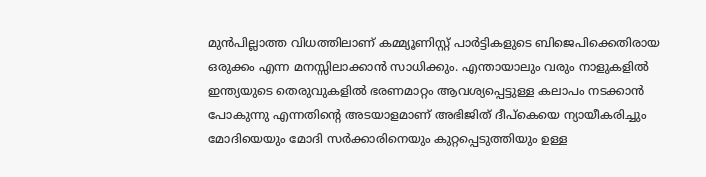മുന്‍പില്ലാത്ത വിധത്തിലാണ് കമ്മ്യൂണിസ്റ്റ് പാര്‍ട്ടികളുടെ ബിജെപിക്കെതിരായ ഒരുക്കം എന്ന മനസ്സിലാക്കാന്‍ സാധിക്കും. എന്തായാലും വരും നാളുകളില്‍ ഇന്ത്യയുടെ തെരുവുകളില്‍ ഭരണമാറ്റം ആവശ്യപ്പെട്ടുള്ള കലാപം നടക്കാന്‍ പോകുന്നു എന്നതിന്റെ അടയാളമാണ് അഭിജിത് ദീപ്കെയെ ന്യായീകരിച്ചും മോദിയെയും മോദി സര്‍ക്കാരിനെയും കുറ്റപ്പെടുത്തിയും ഉള്ള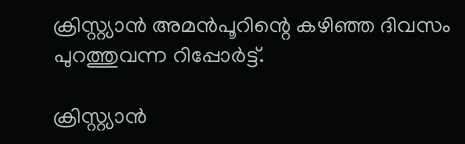ക്രിസ്റ്റ്യാന്‍ അമന്‍പൂറിന്റെ കഴിഞ്ഞ ദിവസം പുറത്തുവന്ന റിപ്പോര്‍ട്ട്.

ക്രിസ്റ്റ്യാന്‍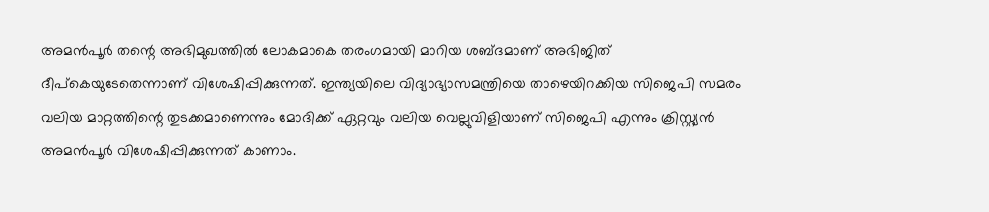അമന്‍പൂര്‍ തന്റെ അഭിമുഖത്തില്‍ ലോകമാകെ തരംഗമായി മാറിയ ശബ്ദമാണ് അഭിജിത് ദീപ്കെയുടേതെന്നാണ് വിശേഷിപ്പിക്കുന്നത്. ഇന്ത്യയിലെ വിദ്യാഭ്യാസമന്ത്രിയെ താഴെയിറക്കിയ സിജെപി സമരം വലിയ മാറ്റത്തിന്റെ തുടക്കമാണെന്നും മോദിക്ക് ഏറ്റവും വലിയ വെല്ലുവിളിയാണ് സിജെപി എന്നും ക്രിസ്റ്റ്യന്‍ അമന്‍പൂര്‍ വിശേഷിപ്പിക്കുന്നത് കാണാം.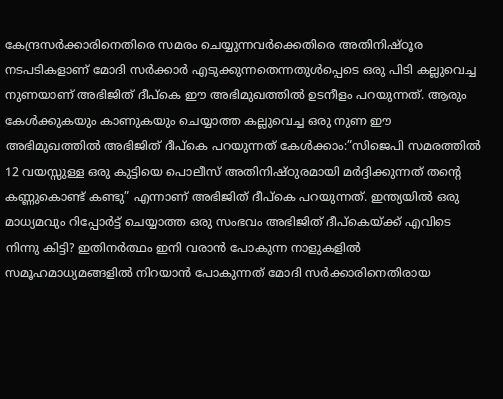കേന്ദ്രസര്‍ക്കാരിനെതിരെ സമരം ചെയ്യുന്നവര്‍ക്കെതിരെ അതിനിഷ്ഠൂര നടപടികളാണ് മോദി സര്‍ക്കാര്‍ എടുക്കുന്നതെന്നതുള്‍പ്പെടെ ഒരു പിടി കല്ലുവെച്ച നുണയാണ് അഭിജിത് ദീപ്കെ ഈ അഭിമുഖത്തില്‍ ഉടനീളം പറയുന്നത്. ആരും കേള്‍ക്കുകയും കാണുകയും ചെയ്യാത്ത കല്ലുവെച്ച ഒരു നുണ ഈ അഭിമുഖത്തില്‍ അഭിജിത് ദീപ്കെ പറയുന്നത് കേള്‍ക്കാം:”സിജെപി സമരത്തില്‍ 12 വയസ്സുള്ള ഒരു കുട്ടിയെ പൊലീസ് അതിനിഷ്ഠുരമായി മര്‍ദ്ദിക്കുന്നത് തന്റെ കണ്ണുകൊണ്ട് കണ്ടു” എന്നാണ് അഭിജിത് ദീപ്കെ പറയുന്നത്. ഇന്ത്യയില്‍ ഒരു മാധ്യമവും റിപ്പോര്‍ട്ട് ചെയ്യാത്ത ഒരു സംഭവം അഭിജിത് ദീപ്കെയ്‌ക്ക് എവിടെ നിന്നു കിട്ടി? ഇതിനര്‍ത്ഥം ഇനി വരാന്‍ പോകുന്ന നാളുകളില്‍ സമൂഹമാധ്യമങ്ങളില്‍ നിറയാന്‍ പോകുന്നത് മോദി സര്‍ക്കാരിനെതിരായ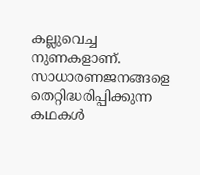കല്ലുവെച്ച നുണകളാണ്. സാധാരണജനങ്ങളെ തെറ്റിദ്ധരിപ്പിക്കുന്ന കഥകള്‍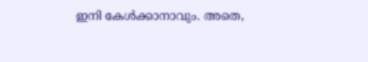ഇനി കേള്‍ക്കാനാവും. അതെ,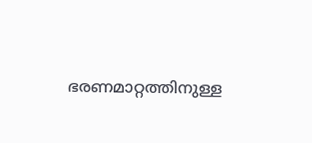ഭരണമാറ്റത്തിനുള്ള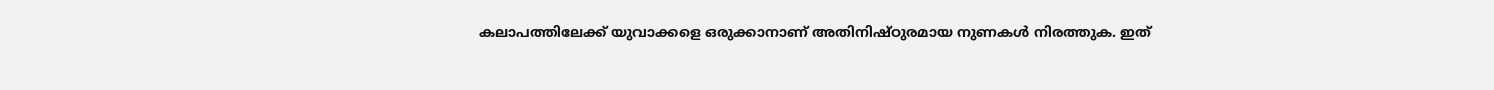കലാപത്തിലേക്ക് യുവാക്കളെ ഒരുക്കാനാണ് അതിനിഷ്ഠുരമായ നുണകള്‍ നിരത്തുക. ഇത്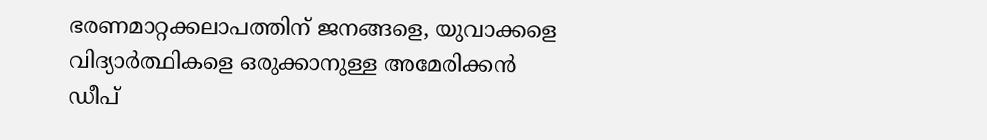ഭരണമാറ്റക്കലാപത്തിന് ജനങ്ങളെ, യുവാക്കളെ വിദ്യാര്‍ത്ഥികളെ ഒരുക്കാനുള്ള അമേരിക്കന്‍ ഡീപ്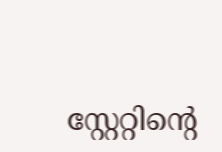സ്റ്റേറ്റിന്റെ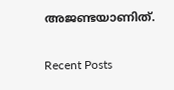അജണ്ടയാണിത്.

Recent Posts